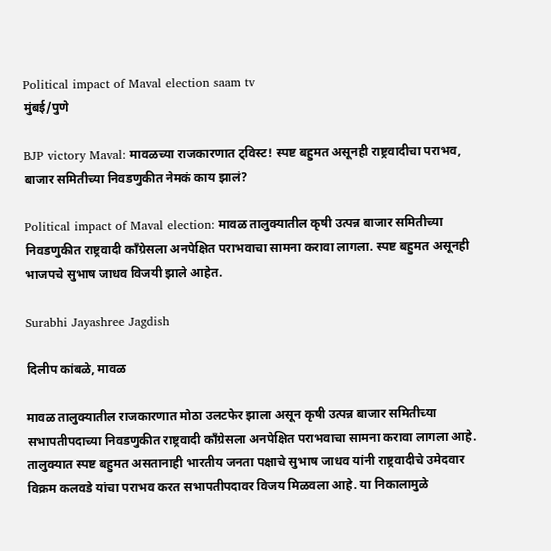Political impact of Maval election saam tv
मुंबई/पुणे

BJP victory Maval: मावळच्या राजकारणात ट्विस्ट! स्पष्ट बहुमत असूनही राष्ट्रवादीचा पराभव, बाजार समितीच्या निवडणुकीत नेमकं काय झालं?

Political impact of Maval election: मावळ तालुक्यातील कृषी उत्पन्न बाजार समितीच्या निवडणुकीत राष्ट्रवादी काँग्रेसला अनपेक्षित पराभवाचा सामना करावा लागला. स्पष्ट बहुमत असूनही भाजपचे सुभाष जाधव विजयी झाले आहेत.

Surabhi Jayashree Jagdish

दिलीप कांबळे, मावळ

मावळ तालुक्यातील राजकारणात मोठा उलटफेर झाला असून कृषी उत्पन्न बाजार समितीच्या सभापतीपदाच्या निवडणुकीत राष्ट्रवादी काँग्रेसला अनपेक्षित पराभवाचा सामना करावा लागला आहे. तालुक्यात स्पष्ट बहुमत असतानाही भारतीय जनता पक्षाचे सुभाष जाधव यांनी राष्ट्रवादीचे उमेदवार विक्रम कलवडे यांचा पराभव करत सभापतीपदावर विजय मिळवला आहे. या निकालामुळे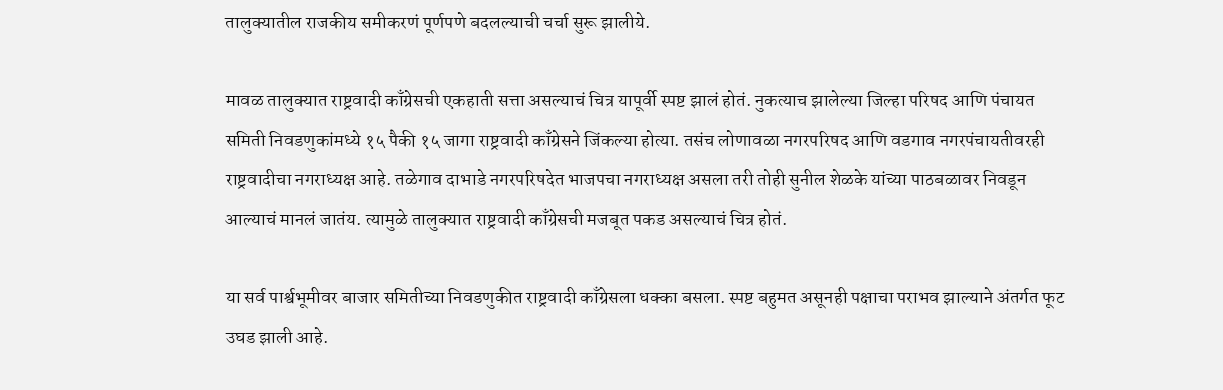तालुक्यातील राजकीय समीकरणं पूर्णपणे बदलल्याची चर्चा सुरू झालीये.

मावळ तालुक्यात राष्ट्रवादी काँग्रेसची एकहाती सत्ता असल्याचं चित्र यापूर्वी स्पष्ट झालं होतं. नुकत्याच झालेल्या जिल्हा परिषद आणि पंचायत समिती निवडणुकांमध्ये १५ पैकी १५ जागा राष्ट्रवादी काँग्रेसने जिंकल्या होत्या. तसंच लोणावळा नगरपरिषद आणि वडगाव नगरपंचायतीवरही राष्ट्रवादीचा नगराध्यक्ष आहे. तळेगाव दाभाडे नगरपरिषदेत भाजपचा नगराध्यक्ष असला तरी तोही सुनील शेळके यांच्या पाठबळावर निवडून आल्याचं मानलं जातंय. त्यामुळे तालुक्यात राष्ट्रवादी काँग्रेसची मजबूत पकड असल्याचं चित्र होतं.

या सर्व पार्श्वभूमीवर बाजार समितीच्या निवडणुकीत राष्ट्रवादी काँग्रेसला धक्का बसला. स्पष्ट बहुमत असूनही पक्षाचा पराभव झाल्याने अंतर्गत फूट उघड झाली आहे.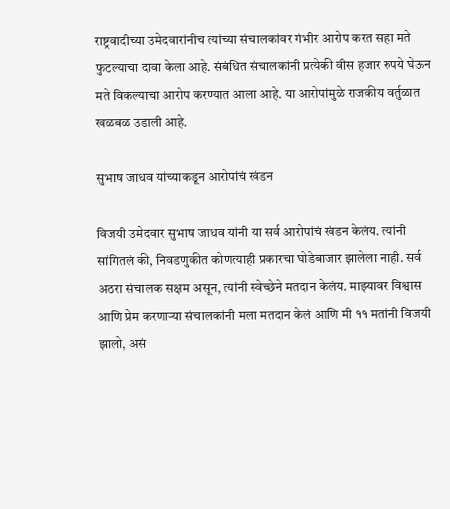राष्ट्रवादीच्या उमेदवारांनीच त्यांच्या संचालकांवर गंभीर आरोप करत सहा मते फुटल्याचा दावा केला आहे. संबंधित संचालकांनी प्रत्येकी वीस हजार रुपये घेऊन मते विकल्याचा आरोप करण्यात आला आहे. या आरोपांमुळे राजकीय वर्तुळात खळबळ उडाली आहे.

सुभाष जाधव यांच्याकडून आरोपांचं खंडन

विजयी उमेदवार सुभाष जाधव यांनी या सर्व आरोपांचं खंडन केलंय. त्यांनी सांगितलं की, निवडणुकीत कोणत्याही प्रकारचा घोडेबाजार झालेला नाही. सर्व अठरा संचालक सक्षम असून, त्यांनी स्वेच्छेने मतदान केलंय. माझ्यावर विश्वास आणि प्रेम करणाऱ्या संचालकांनी मला मतदान केलं आणि मी ११ मतांनी विजयी झालो, असं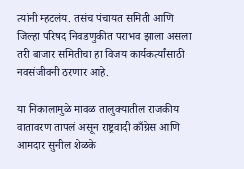त्यांनी म्हटलंय. तसंच पंचायत समिती आणि जिल्हा परिषद निवडणुकीत पराभव झाला असला तरी बाजार समितीचा हा विजय कार्यकर्त्यांसाठी नवसंजीवनी ठरणार आहे.

या निकालामुळे मावळ तालुक्यातील राजकीय वातावरण तापलं असून राष्ट्रवादी काँग्रेस आणि आमदार सुनील शेळके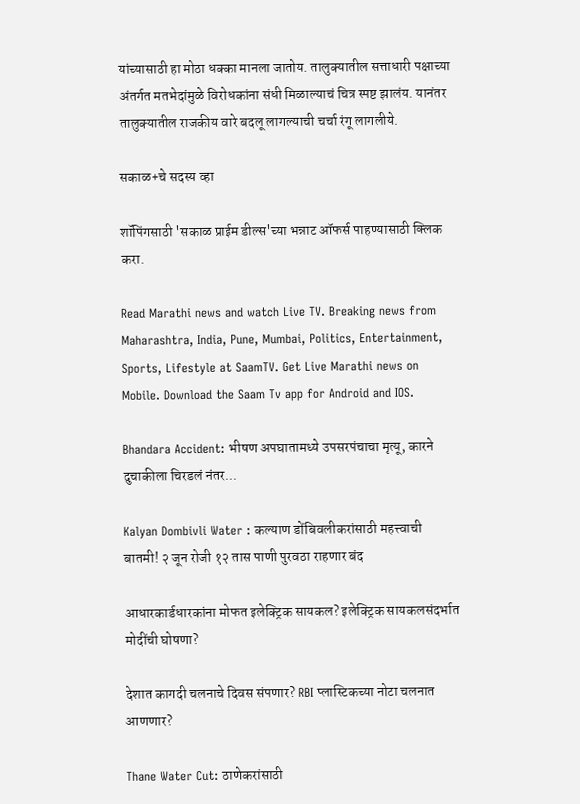यांच्यासाठी हा मोठा धक्का मानला जातोय. तालुक्यातील सत्ताधारी पक्षाच्या अंतर्गत मतभेदांमुळे विरोधकांना संधी मिळाल्याचं चित्र स्पष्ट झालंय. यानंतर तालुक्यातील राजकीय वारे बदलू लागल्याची चर्चा रंगू लागलीये.

सकाळ+चे सदस्य व्हा

शॉपिंगसाठी 'सकाळ प्राईम डील्स'च्या भन्नाट ऑफर्स पाहण्यासाठी क्लिक करा.

Read Marathi news and watch Live TV. Breaking news from Maharashtra, India, Pune, Mumbai, Politics, Entertainment, Sports, Lifestyle at SaamTV. Get Live Marathi news on Mobile. Download the Saam Tv app for Android and IOS.

Bhandara Accident: भीषण अपघातामध्ये उपसरपंचाचा मृत्यू, कारने दुचाकीला चिरडलं नंतर...

Kalyan Dombivli Water : कल्याण डोंबिवलीकरांसाठी महत्त्वाची बातमी! २ जून रोजी १२ तास पाणी पुरवठा राहणार बंद

आधारकार्डधारकांना मोफत इलेक्ट्रिक सायकल? इलेक्ट्रिक सायकलसंदर्भात मोदींची घोषणा?

देशात कागदी चलनाचे दिवस संपणार? RBI प्लास्टिकच्या नोटा चलनात आणणार?

Thane Water Cut: ठाणेकरांसाठी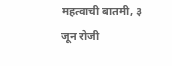महत्वाची बातमी, ३ जून रोजी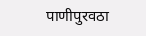पाणीपुरवठा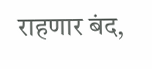राहणार बंद,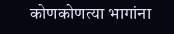कोणकोणत्या भागांना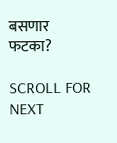बसणार फटका?

SCROLL FOR NEXT